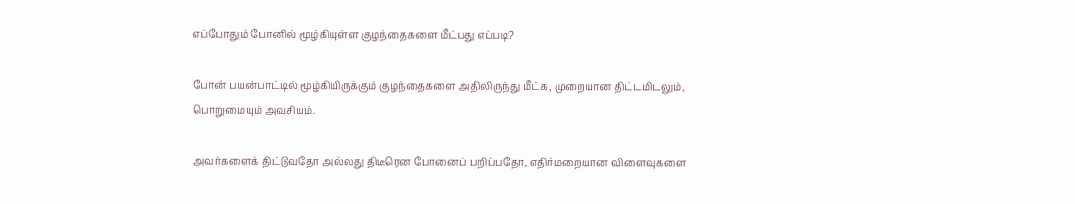எப்போதும் போனில் மூழ்கியுள்ள குழந்தைகளை மீட்பது எப்படி?

போன் பயன்பாட்டில் மூழ்கியிருக்கும் குழந்தைகளை அதிலிருந்து மீட்க, முறையான திட்டமிடலும், பொறுமையும் அவசியம்.

அவர்களைக் திட்டுவதோ அல்லது திடீரென போனைப் பறிப்பதோ, எதிர்மறையான விளைவுகளை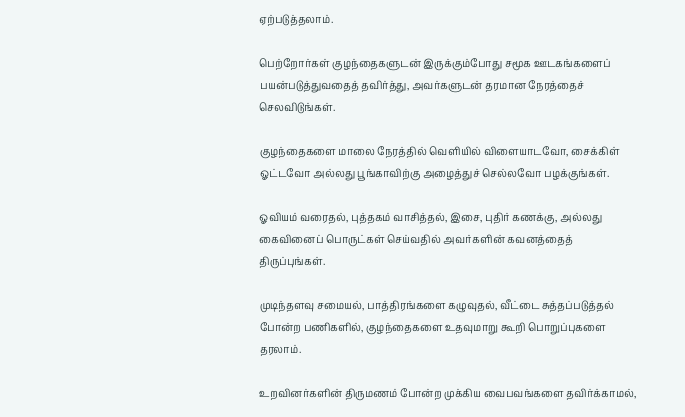ஏற்படுத்தலாம்.

பெற்றோர்கள் குழந்தைகளுடன் இருக்கும்போது சமூக ஊடகங்களைப் பயன்படுத்துவதைத் தவிர்த்து, அவர்களுடன் தரமான நேரத்தைச் செலவிடுங்கள்.

குழந்தைகளை மாலை நேரத்தில் வெளியில் விளையாடவோ, சைக்கிள் ஓட்டவோ அல்லது பூங்காவிற்கு அழைத்துச் செல்லவோ பழக்குங்கள்.

ஓவியம் வரைதல், புத்தகம் வாசித்தல், இசை, புதிர் கணக்கு, அல்லது கைவினைப் பொருட்கள் செய்வதில் அவர்களின் கவனத்தைத் திருப்புங்கள்.

முடிந்தளவு சமையல், பாத்திரங்களை கழுவுதல், வீட்டை சுத்தப்படுத்தல் போன்ற பணிகளில், குழந்தைகளை உதவுமாறு கூறி பொறுப்புகளை தரலாம்.

உறவினர்களின் திருமணம் போன்ற முக்கிய வைபவங்களை தவிர்க்காமல்,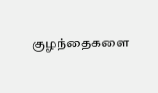குழந்தைகளை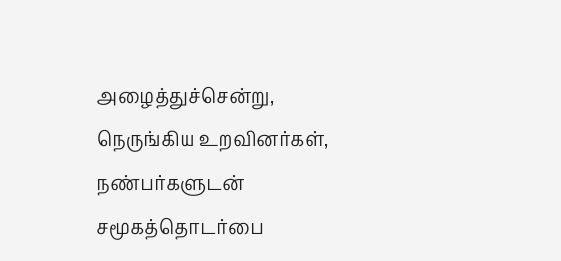அழைத்துச்சென்று, நெருங்கிய உறவினர்கள், நண்பர்களுடன் சமூகத்தொடர்பை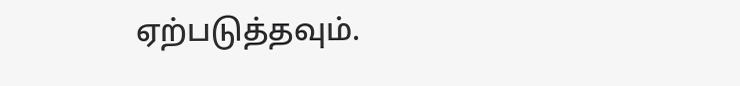ஏற்படுத்தவும்.